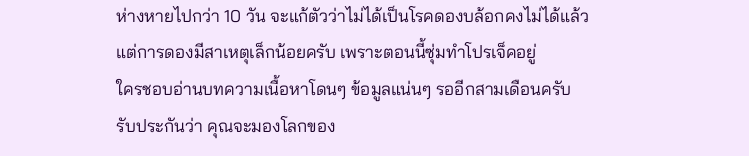ห่างหายไปกว่า 10 วัน จะแก้ตัวว่าไม่ได้เป็นโรคดองบล้อกคงไม่ได้แล้ว
แต่การดองมีสาเหตุเล็กน้อยครับ เพราะตอนนี้ซุ่มทำโปรเจ็คอยู่
ใครชอบอ่านบทความเนื้อหาโดนๆ ข้อมูลแน่นๆ รออีกสามเดือนครับ
รับประกันว่า คุณจะมองโลกของ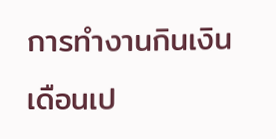การทำงานกินเงินเดือนเป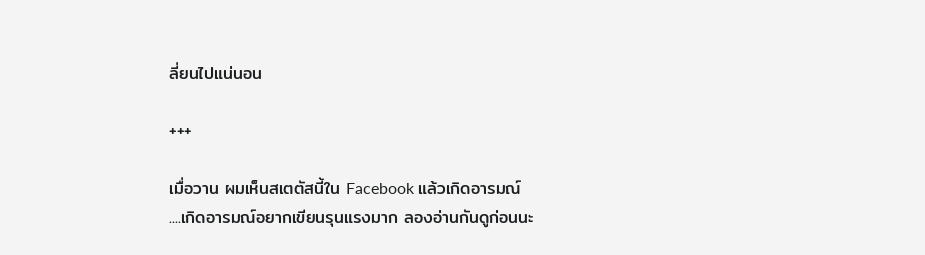ลี่ยนไปแน่นอน

+++

เมื่อวาน ผมเห็นสเตตัสนี้ใน Facebook แล้วเกิดอารมณ์
....เกิดอารมณ์อยากเขียนรุนแรงมาก ลองอ่านกันดูก่อนนะ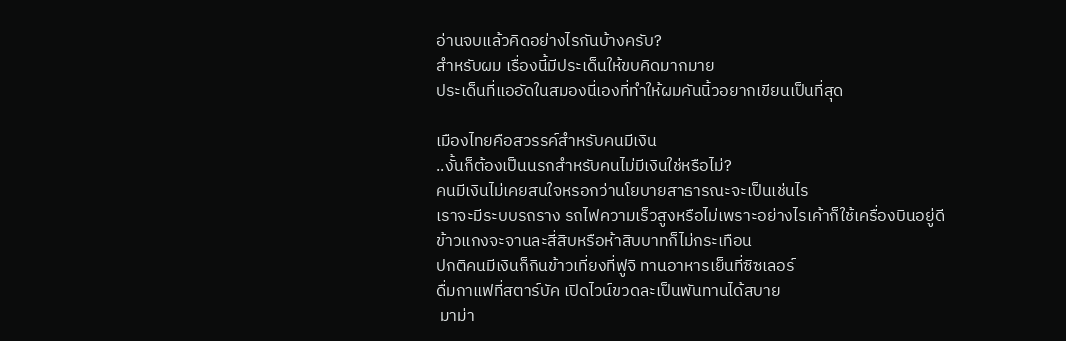อ่านจบแล้วคิดอย่างไรกันบ้างครับ?
สำหรับผม เรื่องนี้มีประเด็นให้ขบคิดมากมาย
ประเด็นที่แออัดในสมองนี่เองที่ทำให้ผมคันนิ้วอยากเขียนเป็นที่สุด

เมืองไทยคือสวรรค์สำหรับคนมีเงิน
..งั้นก็ต้องเป็นนรกสำหรับคนไม่มีเงินใช่หรือไม่?
คนมีเงินไม่เคยสนใจหรอกว่านโยบายสาธารณะจะเป็นเช่นไร
เราจะมีระบบรถราง รถไฟความเร็วสูงหรือไม่เพราะอย่างไรเค้าก็ใช้เครื่องบินอยู่ดี
ข้าวแกงจะจานละสี่สิบหรือห้าสิบบาทก็ไม่กระเทือน
ปกติคนมีเงินก็กินข้าวเที่ยงที่ฟูจิ ทานอาหารเย็นที่ซิซเลอร์
ดื่มกาแฟที่สตาร์บัค เปิดไวน์ขวดละเป็นพันทานได้สบาย
 มาม่า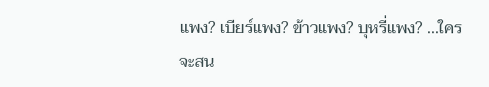แพง? เบียร์แพง? ข้าวแพง? บุหรี่แพง? ...ใครจะสน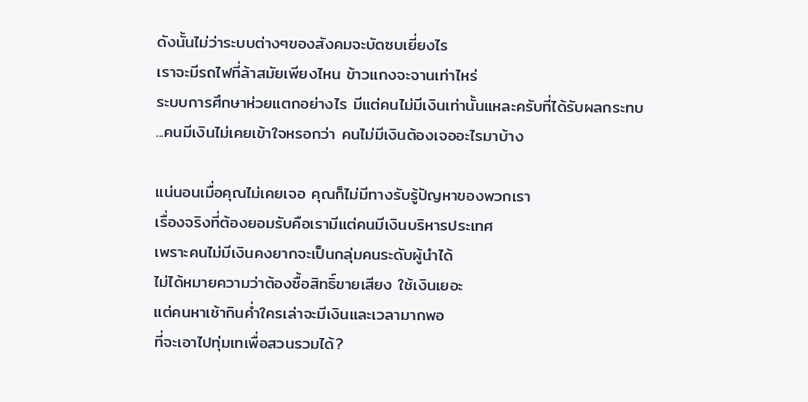ดังนั้นไม่ว่าระบบต่างๆของสังคมจะบัดซบเยี่ยงไร
เราจะมีรถไฟที่ล้าสมัยเพียงไหน ข้าวแกงจะจานเท่าไหร่
ระบบการศึกษาห่วยแตกอย่างไร มีแต่คนไม่มีเงินเท่านั้นแหละครับที่ได้รับผลกระทบ
...คนมีเงินไม่เคยเข้าใจหรอกว่า คนไม่มีเงินต้องเจออะไรมาบ้าง

แน่นอนเมื่อคุณไม่เคยเจอ คุณก็ไม่มีทางรับรู้ปัญหาของพวกเรา
เรื่องจริงที่ต้องยอมรับคือเรามีแต่คนมีเงินบริหารประเทศ
เพราะคนไม่มีเงินคงยากจะเป็นกลุ่มคนระดับผู้นำได้
ไม่ได้หมายความว่าต้องซื้อสิทธิ์ขายเสียง ใช้เงินเยอะ
แต่คนหาเช้ากินค่ำใครเล่าจะมีเงินและเวลามากพอ
ที่จะเอาไปทุ่มเทเพื่อสวนรวมได้?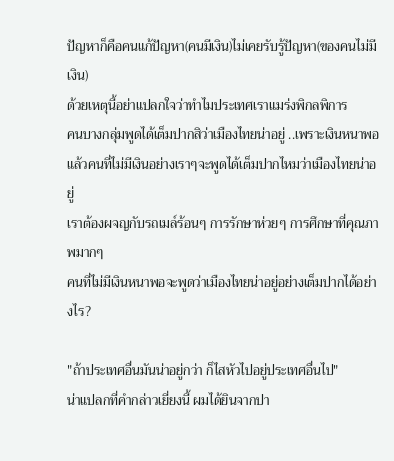ปัญหาก็คือคนแก้ปัญหา(คนมีเงิน)ไม่เคยรับรู้ปัญหา(ของคนไม่มีเงิน)
ด้วยเหตุนี้อย่าแปลกใจว่าทำไมประเทศเราแมร่งพิกลพิการ
คนบางกลุ่มพูดได้เต็มปากสิว่าเมืองไทยน่าอยู่ ..เพราะเงินหนาพอ
แล้วคนที่ไม่มีเงินอย่างเราๆจะพูดได้เต็มปากไหมว่าเมืองไทยน่าอยู่
เราต้องผจญกับรถเมล์ร้อนๆ การรักษาห่วยๆ การศึกษาที่คุณภาพมากๆ
คนที่ไม่มีเงินหนาพอจะพูดว่าเมืองไทยน่าอยู่อย่างเต็มปากได้อย่างไร?

"ถ้าประเทศอื่นมันน่าอยู่กว่า ก็ไสหัวไปอยู่ประเทศอื่นไป"
น่าแปลกที่คำกล่าวเยี่ยงนี้ ผมได้ยินจากปา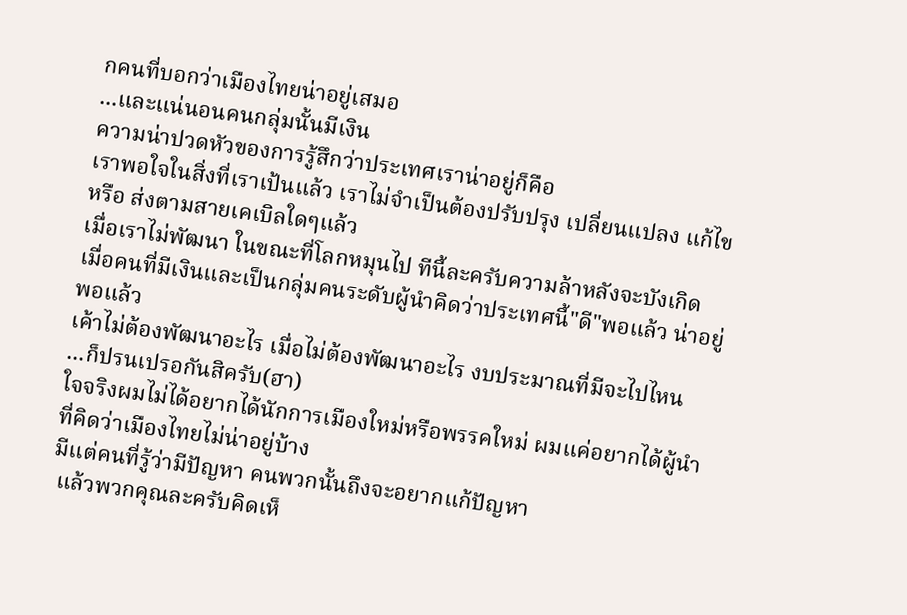กคนที่บอกว่าเมืองไทยน่าอยู่เสมอ
...และแน่นอนคนกลุ่มนั้นมีเงิน
ความน่าปวดหัวของการรู้สึกว่าประเทศเราน่าอยู่ก็คือ
เราพอใจในสิ่งที่เราเป้นแล้ว เราไม่จำเป็นต้องปรับปรุง เปลี่ยนแปลง แก้ไข หรือ ส่งตามสายเคเบิลใดๆแล้ว
เมื่อเราไม่พัฒนา ในขณะที่โลกหมุนไป ทีนี้ละครับความล้าหลังจะบังเกิด
เมื่อคนที่มีเงินและเป็นกลุ่มคนระดับผู้นำคิดว่าประเทศนี้"ดี"พอแล้ว น่าอยู่พอแล้ว
เค้าไม่ต้องพัฒนาอะไร เมื่อไม่ต้องพัฒนาอะไร งบประมาณที่มีจะไปไหน
...ก็ปรนเปรอกันสิครับ(ฮา)
ใจจริงผมไม่ได้อยากได้นักการเมืองใหม่หรือพรรคใหม่ ผมแค่อยากได้ผู้นำที่คิดว่าเมืองไทยไม่น่าอยู่บ้าง
มีแต่คนที่รู้ว่ามีปัญหา คนพวกนั้นถึงจะอยากแก้ปัญหา
 แล้วพวกคุณละครับคิดเห็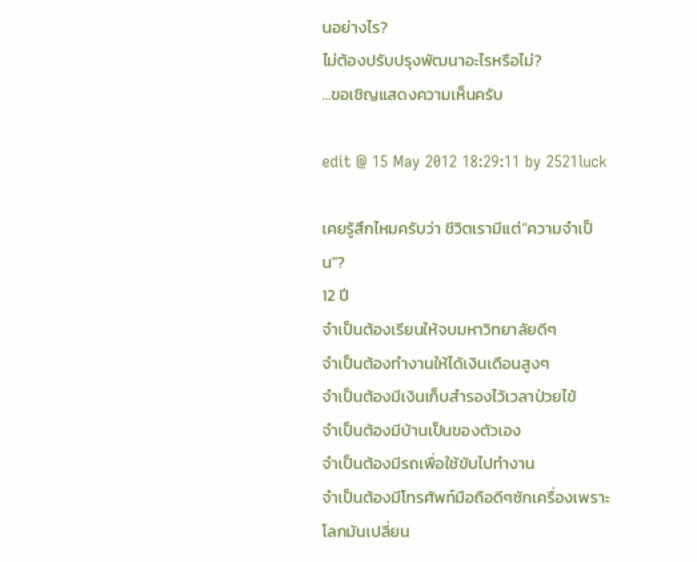นอย่างไร?
ไม่ต้องปรับปรุงพัฒนาอะไรหรือไม่?
...ขอเชิญแสดงความเห็นครับ

edit @ 15 May 2012 18:29:11 by 2521luck

เคยรู้สึกไหมครับว่า ชีวิตเรามีแต่"ความจำเป็น"?
12 ปี
จำเป็นต้องเรียนให้จบมหาวิทยาลัยดีๆ
จำเป็นต้องทำงานให้ได้เงินเดือนสูงๆ
จำเป็นต้องมีเงินเก็บสำรองไว้เวลาป่วยไข้
จำเป็นต้องมีบ้านเป็นของตัวเอง
จำเป็นต้องมีรถเพื่อใช้ขับไปทำงาน
จำเป็นต้องมีโทรศัพท์มือถือดีๆซักเครื่องเพราะโลกมันเปลี่ยน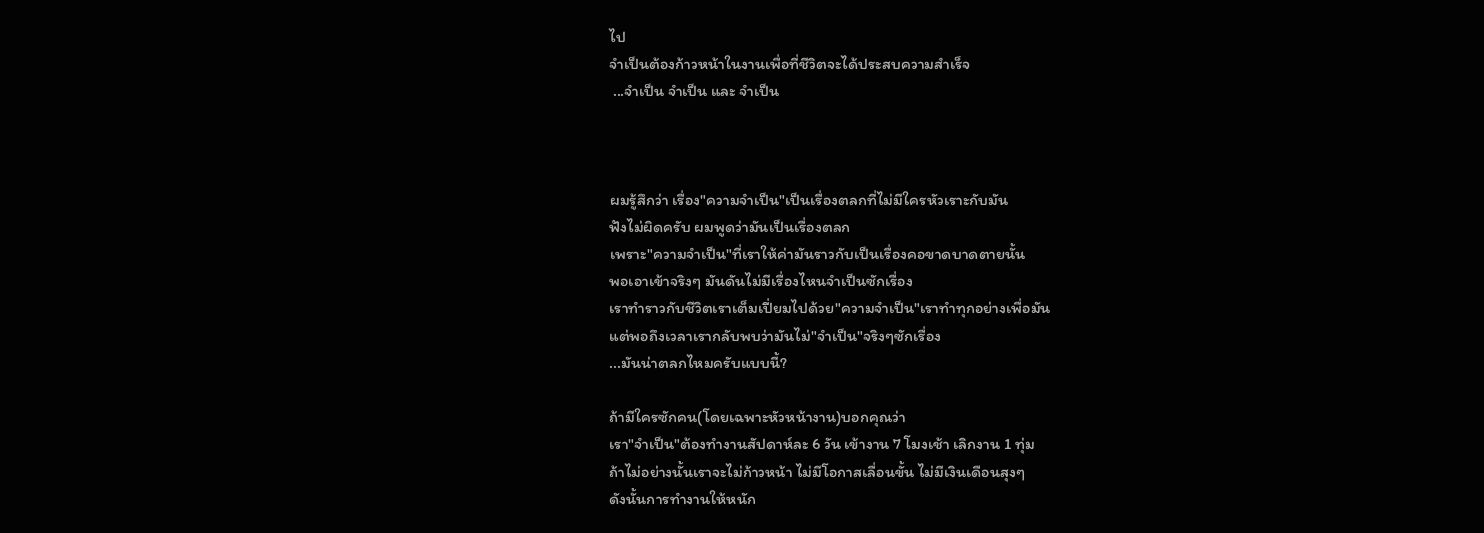ไป
จำเป็นต้องก้าวหน้าในงานเพื่อที่ชีวิตจะได้ประสบความสำเร็จ
 ...จำเป็น จำเป็น และ จำเป็น



ผมรู้สึกว่า เรื่อง"ความจำเป็น"เป็นเรื่องตลกที่ไม่มีใครหัวเราะกับมัน
ฟังไม่ผิดครับ ผมพูดว่ามันเป็นเรื่องตลก
เพราะ"ความจำเป็น"ที่เราให้ค่ามันราวกับเป็นเรื่องคอขาดบาดตายนั้น
พอเอาเข้าจริงๆ มันดันไม่มีเรื่องไหนจำเป็นซักเรื่อง
เราทำราวกับชีวิตเราเต็มเปี่ยมไปด้วย"ความจำเป็น"เราทำทุกอย่างเพื่อมัน
แต่พอถึงเวลาเรากลับพบว่ามันไม่"จำเป็น"จริงๆซักเรื่อง
...มันน่าตลกไหมครับแบบนี้?

ถ้ามีใครซักคน(โดยเฉพาะหัวหน้างาน)บอกคุณว่า
เรา"จำเป็น"ต้องทำงานสัปดาห์ละ 6 วัน เข้างาน 7 โมงเช้า เลิกงาน 1 ทุ่ม
ถ้าไม่อย่างนั้นเราจะไม่ก้าวหน้า ไม่มีโอกาสเลื่อนขั้น ไม่มีเงินเดือนสุงๆ
ดังนั้นการทำงานให้หนัก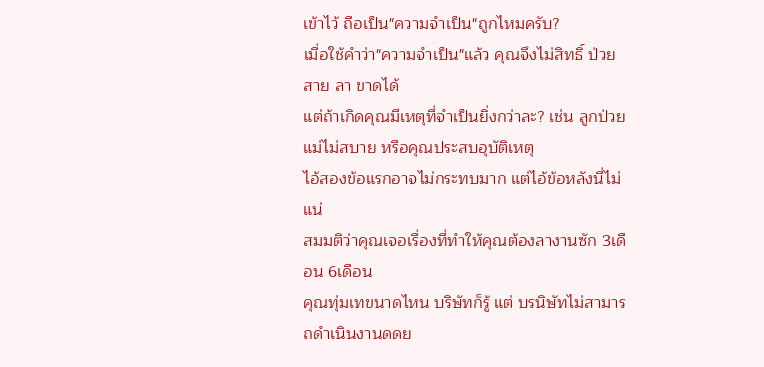เข้าไว้ ถือเป็น"ความจำเป็น"ถูกไหมครับ?
เมื่อใช้คำว่า"ความจำเป็น"แล้ว คุณจึงไม่สิทธิ์ ป่วย สาย ลา ขาดได้
แต่ถ้าเกิดคุณมีเหตุที่จำเป็นยิ่งกว่าละ? เช่น ลูกป่วย แม่ไม่สบาย หรือคุณประสบอุบัติเหตุ
ไอ้สองข้อแรกอาจไม่กระทบมาก แต่ไอ้ข้อหลังนี่ไม่แน่
สมมติว่าคุณเจอเรื่องที่ทำให้คุณต้องลางานซัก 3เดือน 6เดือน
คุณทุ่มเทขนาดไหน บริษัทก็รู้ แต่ บรนิษัทไม่สามารถดำเนินงานดดย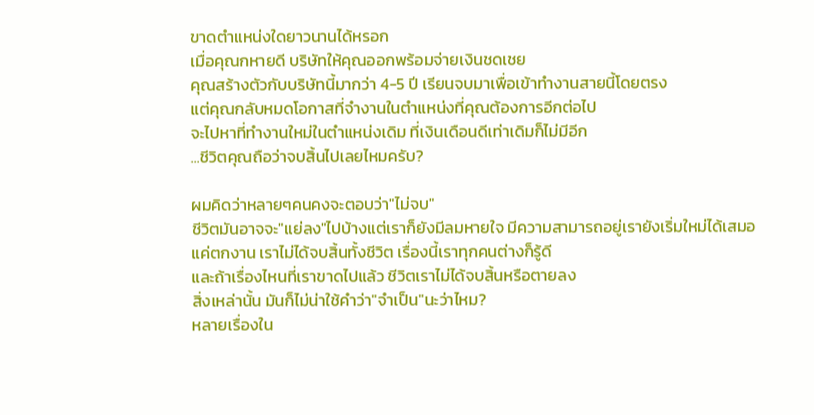ขาดตำแหน่งใดยาวนานได้หรอก
เมื่อคุณกหายดี บริษัทให้คุณออกพร้อมจ่ายเงินชดเชย
คุณสร้างตัวกับบริษัทนี้มากว่า 4-5 ปี เรียนจบมาเพื่อเข้าทำงานสายนี้โดยตรง
แต่คุณกลับหมดโอกาสที่จำงานในตำแหน่งที่คุณต้องการอีกต่อไป
จะไปหาที่ทำงานใหม่ในตำแหน่งเดิม ที่เงินเดือนดีเท่าเดิมก็ไม่มีอีก
...ชีวิตคุณถือว่าจบสิ้นไปเลยไหมครับ?

ผมคิดว่าหลายๆคนคงจะตอบว่า"ไม่จบ"
ชีวิตมันอาจจะ"แย่ลง"ไปบ้างแต่เราก็ยังมีลมหายใจ มีความสามารถอยู่เรายังเริ่มใหม่ได้เสมอ
แค่ตกงาน เราไม่ได้จบสิ้นทั้งชีวิต เรื่องนี้เราทุกคนต่างก็รู้ดี
และถ้าเรื่องไหนที่เราขาดไปแล้ว ชีวิตเราไม่ได้จบสิ้นหรือตายลง
สิ่งเหล่านั้น มันก็ไม่น่าใช้คำว่า"จำเป็น"นะว่าไหม?
หลายเรื่องใน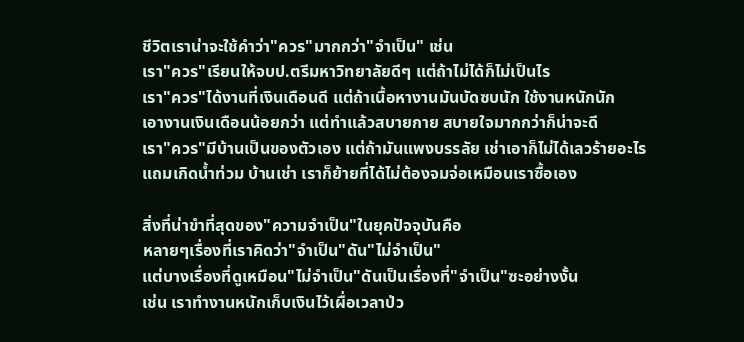ชีวิตเราน่าจะใช้คำว่า"ควร"มากกว่า"จำเป็น" เช่น
เรา"ควร"เรียนให้จบป.ตรีมหาวิทยาลัยดีๆ แต่ถ้าไม่ได้ก็ไม่เป็นไร
เรา"ควร"ได้งานที่เงินเดือนดี แต่ถ้าเนื้อหางานมันบัดซบนัก ใช้งานหนักนัก
เอางานเงินเดือนน้อยกว่า แต่ทำแล้วสบายกาย สบายใจมากกว่าก็น่าจะดี
เรา"ควร"มีบ้านเป็นของตัวเอง แต่ถ้ามันแพงบรรลัย เช่าเอาก็ไม่ได้เลวร้ายอะไร
แถมเกิดน้ำท่วม บ้านเช่า เราก็ย้ายที่ได้ไม่ต้องจมจ่อเหมือนเราซื้อเอง

สิ่งที่น่าขำที่สุดของ"ความจำเป็น"ในยุคปัจจุบันคือ
หลายๆเรื่องที่เราคิดว่า"จำเป็น"ดัน"ไม่จำเป็น"
แต่บางเรื่องที่ดูเหมือน"ไม่จำเป็น"ดันเป็นเรื่องที่"จำเป็น"ซะอย่างงั้น
เช่น เราทำงานหนักเก็บเงินไว้เผื่อเวลาป่ว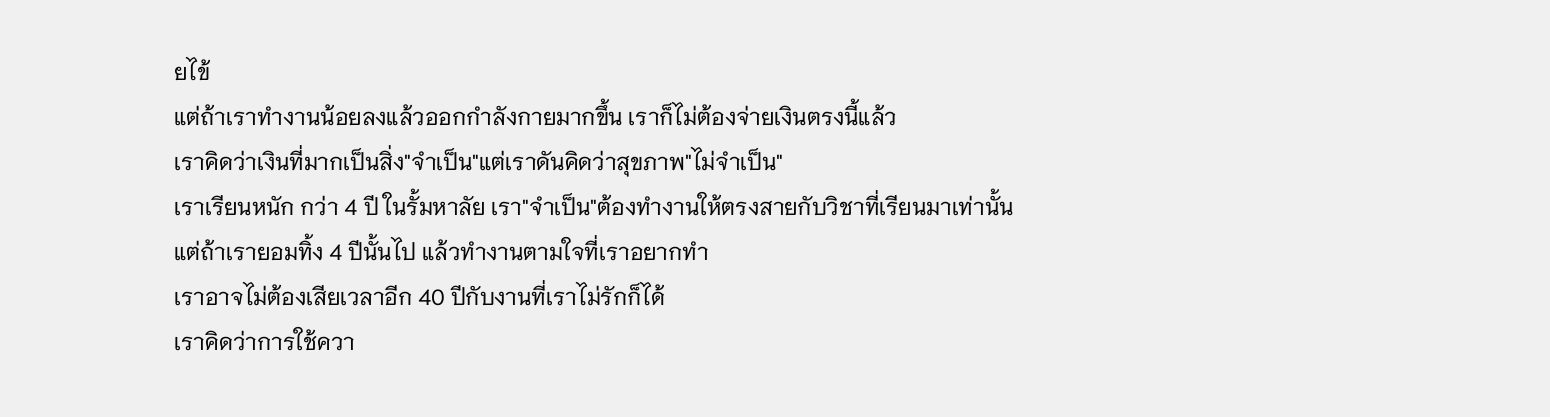ยไข้
แต่ถ้าเราทำงานน้อยลงแล้วออกกำลังกายมากขึ้น เราก็ไม่ต้องจ่ายเงินตรงนี้แล้ว
เราคิดว่าเงินที่มากเป็นสิ่ง"จำเป็น"แต่เราดันคิดว่าสุขภาพ"ไม่จำเป็น"
เราเรียนหนัก กว่า 4 ปี ในรั้มหาลัย เรา"จำเป็น"ต้องทำงานให้ตรงสายกับวิชาที่เรียนมาเท่านั้น
แต่ถ้าเรายอมทิ้ง 4 ปีนั้นไป แล้วทำงานตามใจที่เราอยากทำ
เราอาจไม่ต้องเสียเวลาอีก 40 ปีกับงานที่เราไม่รักก็ได้
เราคิดว่าการใช้ควา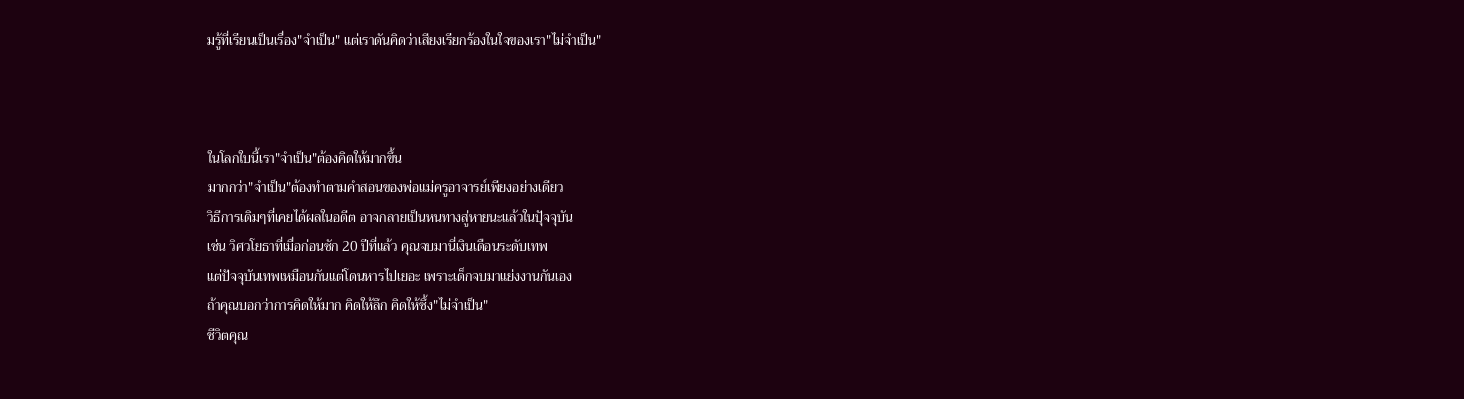มรู้ที่เรียนเป็นเรื่อง"จำเป็น" แต่เราดันคิดว่าเสียงเรียกร้องในใจของเรา"ไม่จำเป็น"



ในโลกใบนี้เรา"จำเป็น"ต้องคิดให้มากขึ้น
มากกว่า"จำเป็น"ต้องทำตามคำสอนของพ่อแม่ครูอาจารย์เพียงอย่างเดียว
วิธีการเดิมๆที่เคยได้ผลในอดีต อาจกลายเป็นหนทางสู่หายนะแล้วในปุัจจุบัน
เช่น วิศวโยธาที่เมื่อก่อนซัก 20 ปีที่แล้ว คุณจบมานี่เงินเดือนระดับเทพ
แต่ปัจจุบันเทพเหมือนกันแต่โดนหารไปเยอะ เพราะเด็กจบมาแย่งงานกันเอง
ถ้าคุณบอกว่าการคิดให้มาก คิดให้ลึก คิดให้ซึ้ง"ไม่จำเป็น"
ชีวิตคุณ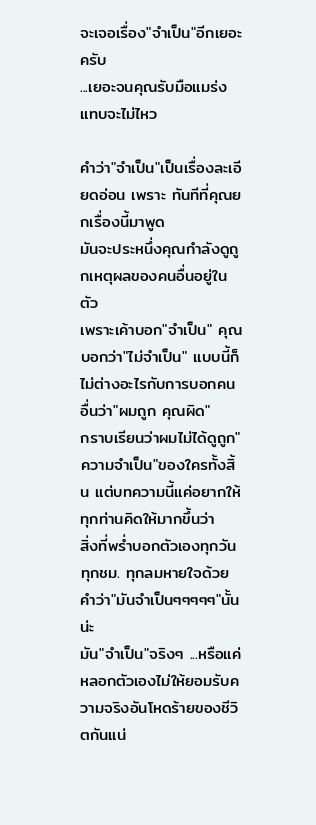จะเจอเรื่อง"จำเป็น"อีกเยอะครับ
...เยอะจนคุณรับมือแมร่งแทบจะไม่ไหว

คำว่า"จำเป็น"เป็นเรื่องละเอียดอ่อน เพราะ ทันทีที่คุณยกเรื่องนี้มาพูด
มันจะประหนึ่งคุณกำลังดูถูกเหตุผลของคนอื่นอยู่ในตัว
เพราะเค้าบอก"จำเป็น" คุณบอกว่า"ไม่จำเป็น" แบบนี้ก็ไม่ต่างอะไรกับการบอกคนอื่นว่า"ผมถูก คุณผิด"
กราบเรียนว่าผมไม่ได้ดูถูก"ความจำเป็น"ของใครทั้งสิ้น แต่บทความนี้แค่อยากให้ทุกท่านคิดให้มากขึ้นว่า
สิ่งที่พร่ำบอกตัวเองทุกวัน ทุกชม. ทุกลมหายใจด้วยคำว่า"มันจำเป็นๆๆๆๆๆ"นั้นน่ะ
มัน"จำเป็น"จริงๆ ...หรือแค่หลอกตัวเองไม่ให้ยอมรับความจริงอันโหดร้ายของชีวิตกันแน่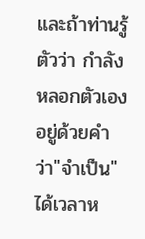และถ้าท่านรู้ตัวว่า กำลังหลอกตัวเองอยู่ด้วยคำว่า"จำเป็น"
ได้เวลาห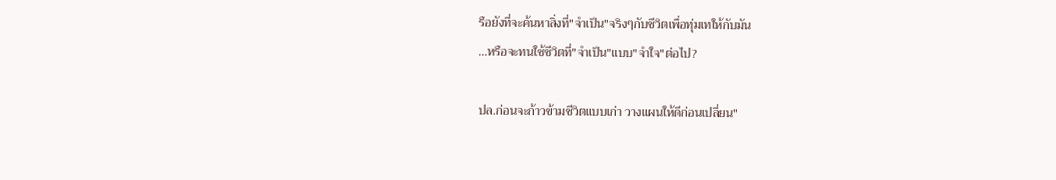รือยังที่จะค้นหาสิ่งที่"จำเป็น"จริงๆกับชีวิตเพื่อทุ่มเทให้กับมัน
...หรือจะทนใช้ชีวิตที่"จำเป็น"แบบ"จำใจ"ต่อไป?

ปล.ก่อนจะก้าวข้ามชีวิตแบบเก่า วางแผนให้ดีก่อนเปลี่ยน"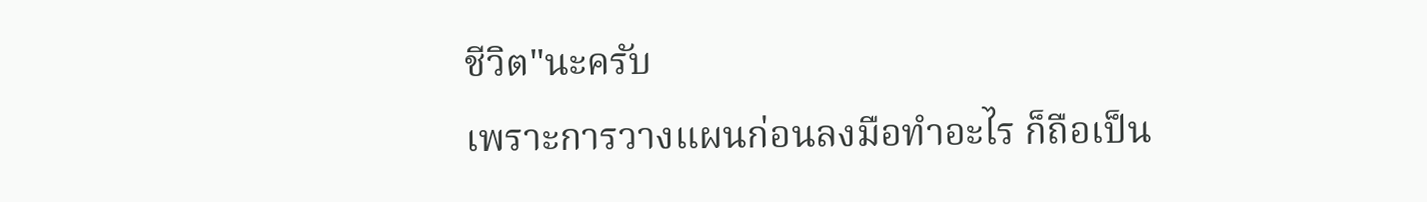ชีวิต"นะครับ
เพราะการวางแผนก่อนลงมือทำอะไร ก็ถือเป็น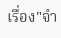เรื่อง"จำ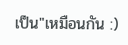เป็น"เหมือนกัน :)